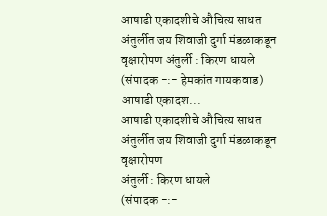आषाढी एकादशीचे औचित्य साधत अंतुर्लीत जय शिवाजी दुर्गा मंडळाकडून वृक्षारोपण अंतुर्ली : किरण धायले (संपादक -:- हेमकांत गायकवाड) आषाढी एकादश...
आषाढी एकादशीचे औचित्य साधत अंतुर्लीत जय शिवाजी दुर्गा मंडळाकडून वृक्षारोपण
अंतुर्ली : किरण धायले
(संपादक -:-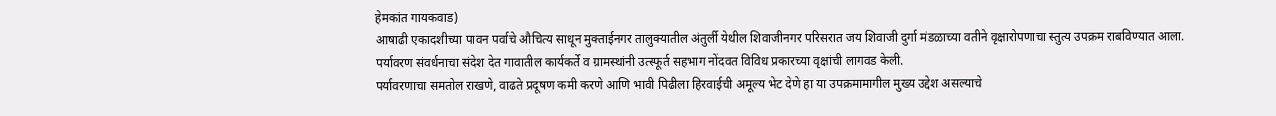हेमकांत गायकवाड)
आषाढी एकादशीच्या पावन पर्वाचे औचित्य साधून मुक्ताईनगर तालुक्यातील अंतुर्ली येथील शिवाजीनगर परिसरात जय शिवाजी दुर्गा मंडळाच्या वतीने वृक्षारोपणाचा स्तुत्य उपक्रम राबविण्यात आला. पर्यावरण संवर्धनाचा संदेश देत गावातील कार्यकर्ते व ग्रामस्थांनी उत्स्फूर्त सहभाग नोंदवत विविध प्रकारच्या वृक्षांची लागवड केली.
पर्यावरणाचा समतोल राखणे, वाढते प्रदूषण कमी करणे आणि भावी पिढीला हिरवाईची अमूल्य भेट देणे हा या उपक्रमामागील मुख्य उद्देश असल्याचे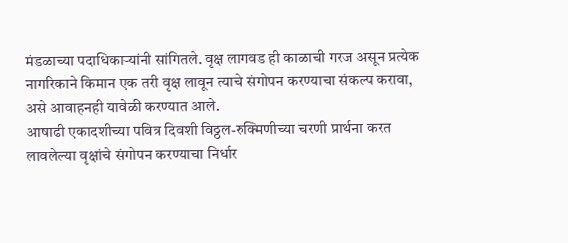मंडळाच्या पदाधिकाऱ्यांनी सांगितले. वृक्ष लागवड ही काळाची गरज असून प्रत्येक नागरिकाने किमान एक तरी वृक्ष लावून त्याचे संगोपन करण्याचा संकल्प करावा, असे आवाहनही यावेळी करण्यात आले.
आषाढी एकादशीच्या पवित्र दिवशी विठ्ठल-रुक्मिणीच्या चरणी प्रार्थना करत लावलेल्या वृक्षांचे संगोपन करण्याचा निर्धार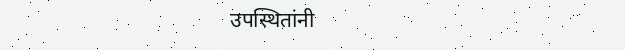उपस्थितांनी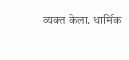व्यक्त केला. धार्मिक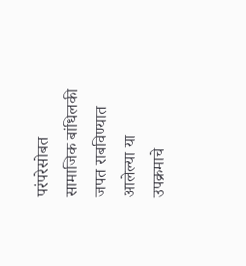परंपरेसोबत सामाजिक बांधिलकी जपत राबविण्यात आलेल्या या उपक्रमाचे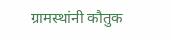ग्रामस्थांनी कौतुक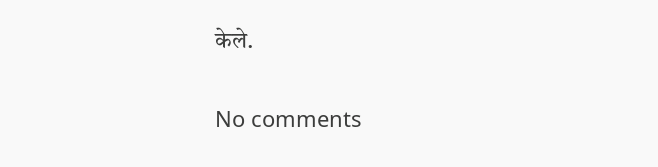केले.

No comments